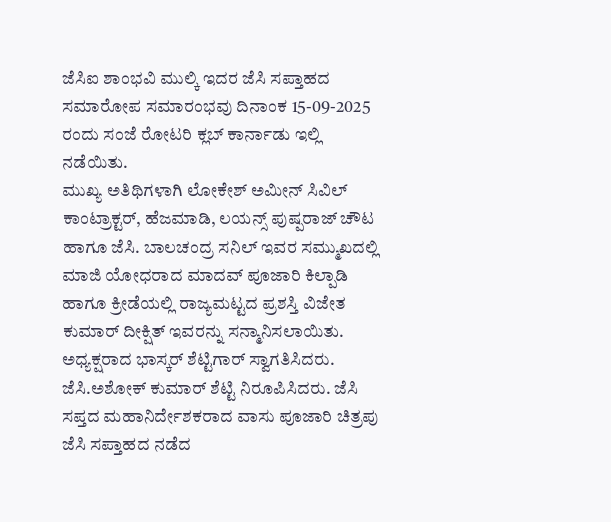ಜೆಸಿಐ ಶಾಂಭವಿ ಮುಲ್ಕಿ ಇದರ ಜೆಸಿ ಸಪ್ತಾಹದ ಸಮಾರೋಪ ಸಮಾರಂಭವು ದಿನಾಂಕ 15-09-2025 ರಂದು ಸಂಜೆ ರೋಟರಿ ಕ್ಲಬ್ ಕಾರ್ನಾಡು ಇಲ್ಲಿ ನಡೆಯಿತು.
ಮುಖ್ಯ ಅತಿಥಿಗಳಾಗಿ ಲೋಕೇಶ್ ಅಮೀನ್ ಸಿವಿಲ್ ಕಾಂಟ್ರಾಕ್ಟರ್, ಹೆಜಮಾಡಿ, ಲಯನ್ಸ್ ಪುಷ್ಪರಾಜ್ ಚೌಟ ಹಾಗೂ ಜೆಸಿ. ಬಾಲಚಂದ್ರ ಸನಿಲ್ ಇವರ ಸಮ್ಮುಖದಲ್ಲಿ ಮಾಜಿ ಯೋಧರಾದ ಮಾದವ್ ಪೂಜಾರಿ ಕಿಲ್ಪಾಡಿ ಹಾಗೂ ಕ್ರೀಡೆಯಲ್ಲಿ ರಾಜ್ಯಮಟ್ಟದ ಪ್ರಶಸ್ತಿ ವಿಜೇತ ಕುಮಾರ್ ದೀಕ್ಷಿತ್ ಇವರನ್ನು ಸನ್ಮಾನಿಸಲಾಯಿತು.
ಅಧ್ಯಕ್ಷರಾದ ಭಾಸ್ಕರ್ ಶೆಟ್ಟಿಗಾರ್ ಸ್ವಾಗತಿಸಿದರು. ಜೆಸಿ.ಅಶೋಕ್ ಕುಮಾರ್ ಶೆಟ್ಟಿ ನಿರೂಪಿಸಿದರು. ಜೆಸಿ ಸಪ್ತದ ಮಹಾನಿರ್ದೇಶಕರಾದ ವಾಸು ಪೂಜಾರಿ ಚಿತ್ರಪು ಜೆಸಿ ಸಪ್ತಾಹದ ನಡೆದ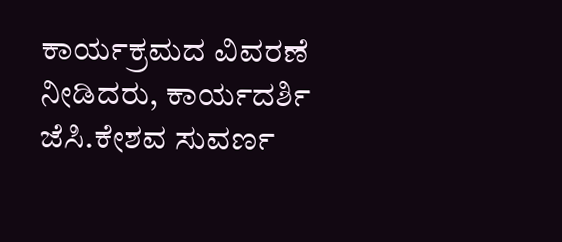ಕಾರ್ಯಕ್ರಮದ ವಿವರಣೆ ನೀಡಿದರು, ಕಾರ್ಯದರ್ಶಿ ಜೆಸಿ.ಕೇಶವ ಸುವರ್ಣ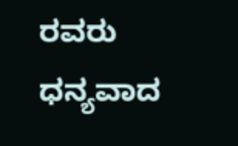ರವರು ಧನ್ಯವಾದ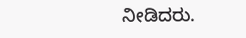ನೀಡಿದರು.